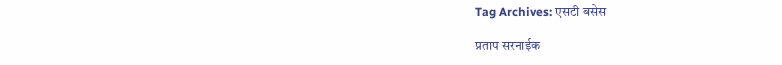Tag Archives: एसटी बसेस

प्रताप सरनाईक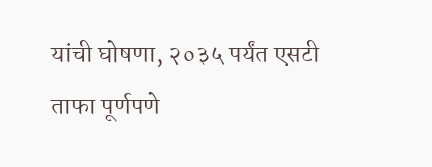यांची घोषणा, २०३५ पर्यंत एसटी ताफा पूर्णपणे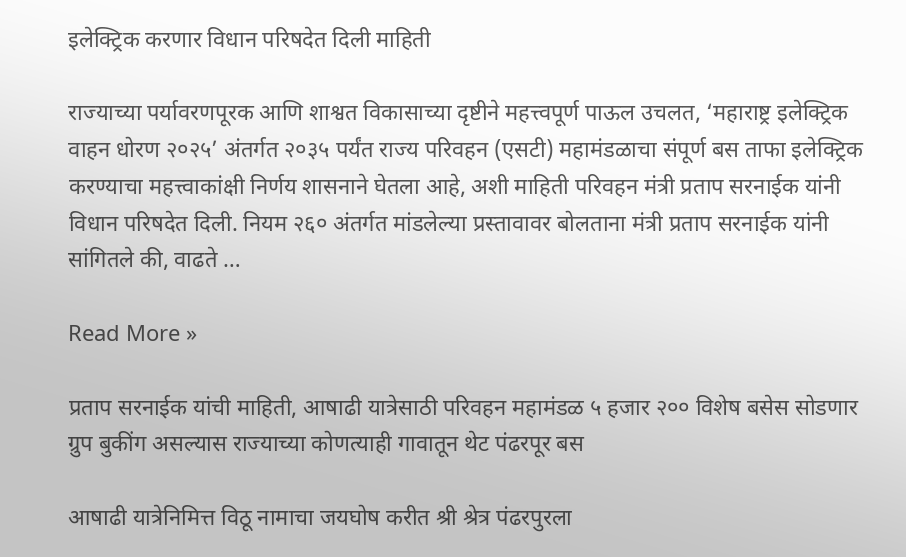इलेक्ट्रिक करणार विधान परिषदेत दिली माहिती

राज्याच्या पर्यावरणपूरक आणि शाश्वत विकासाच्या दृष्टीने महत्त्वपूर्ण पाऊल उचलत, ‘महाराष्ट्र इलेक्ट्रिक वाहन धोरण २०२५’ अंतर्गत २०३५ पर्यंत राज्य परिवहन (एसटी) महामंडळाचा संपूर्ण बस ताफा इलेक्ट्रिक करण्याचा महत्त्वाकांक्षी निर्णय शासनाने घेतला आहे, अशी माहिती परिवहन मंत्री प्रताप सरनाईक यांनी विधान परिषदेत दिली. नियम २६० अंतर्गत मांडलेल्या प्रस्तावावर बोलताना मंत्री प्रताप सरनाईक यांनी सांगितले की, वाढते …

Read More »

प्रताप सरनाईक यांची माहिती, आषाढी यात्रेसाठी परिवहन महामंडळ ५ हजार २०० विशेष बसेस सोडणार ग्रुप बुकींग असल्यास राज्याच्या कोणत्याही गावातून थेट पंढरपूर बस

आषाढी यात्रेनिमित्त विठू नामाचा जयघोष करीत श्री श्रेत्र पंढरपुरला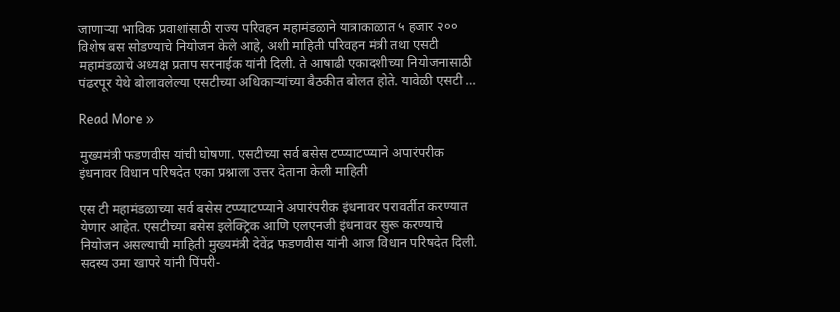जाणाऱ्या भाविक प्रवाशांसाठी राज्य परिवहन महामंडळाने यात्राकाळात ५ हजार २०० विशेष बस सोडण्याचे नियोजन केले आहे, अशी माहिती परिवहन मंत्री तथा एसटी महामंडळाचे अध्यक्ष प्रताप सरनाईक यांनी दिली. ते आषाढी एकादशीच्या नियोजनासाठी पंढरपूर येथे बोलावलेल्या एसटीच्या अधिकाऱ्यांच्या बैठकीत बोलत होते. यावेळी एसटी …

Read More »

मुख्यमंत्री फडणवीस यांची घोषणा. एसटीच्या सर्व बसेस टप्प्याटप्प्याने अपारंपरीक इंधनावर विधान परिषदेत एका प्रश्नाला उत्तर देताना केली माहिती

एस टी महामंडळाच्या सर्व बसेस टप्प्याटप्प्याने अपारंपरीक इंधनावर परावर्तीत करण्यात येणार आहेत. एसटीच्या बसेस इलेक्ट्रिक आणि एलएनजी इंधनावर सुरू करण्याचे नियोजन असल्याची माहिती मुख्यमंत्री देवेंद्र फडणवीस यांनी आज विधान परिषदेत दिली. सदस्य उमा खापरे यांनी पिंपरी-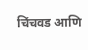चिंचवड आणि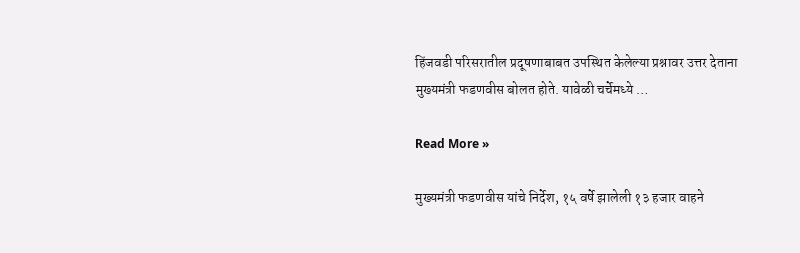हिंजवडी परिसरातील प्रदूषणाबाबत उपस्थित केलेल्या प्रश्नावर उत्तर देताना मुख्यमंत्री फडणवीस बोलत होते. यावेळी चर्चेमध्ये …

Read More »

मुख्यमंत्री फडणवीस यांचे निर्देश, १५ वर्षे झालेली १३ हजार वाहने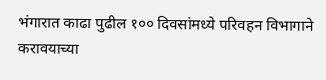भंगारात काढा पुढील १०० दिवसांमध्ये परिवहन विभागाने करावयाच्या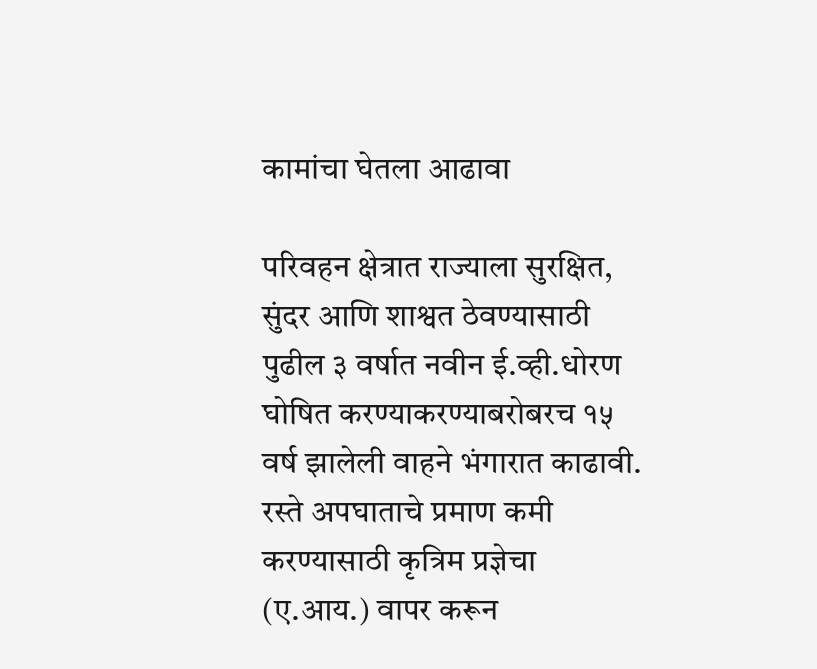कामांचा घेतला आढावा

परिवहन क्षेत्रात राज्याला सुरक्षित, सुंदर आणि शाश्वत ठेवण्यासाठी पुढील ३ वर्षात नवीन ई.व्ही.धोरण घोषित करण्याकरण्याबरोबरच १५ वर्ष झालेली वाहने भंगारात काढावी. रस्ते अपघाताचे प्रमाण कमी करण्यासाठी कृत्रिम प्रज्ञेचा (ए.आय.) वापर करून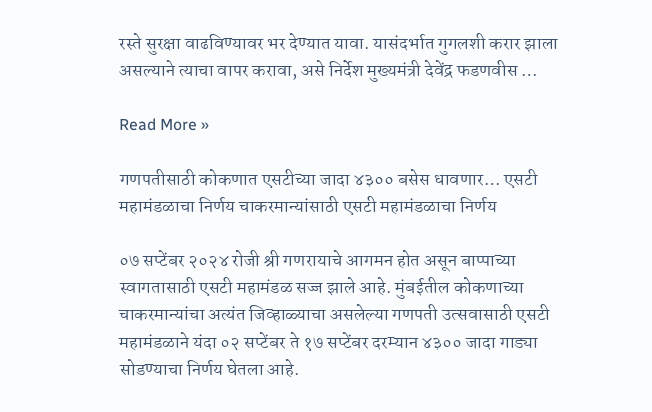रस्ते सुरक्षा वाढविण्यावर भर देण्यात यावा. यासंदर्भात गुगलशी करार झाला असल्याने त्याचा वापर करावा, असे निर्देश मुख्यमंत्री देवेंद्र फडणवीस …

Read More »

गणपतीसाठी कोकणात एसटीच्या जादा ४३०० बसेस धावणार… एसटी महामंडळाचा निर्णय चाकरमान्यांसाठी एसटी महामंडळाचा निर्णय

०७ सप्टेंबर २०२४ रोजी श्री गणरायाचे आगमन होत असून बाप्पाच्या स्वागतासाठी एसटी महामंडळ सज्ज झाले आहे. मुंबईतील कोकणाच्या चाकरमान्यांचा अत्यंत जिव्हाळ्याचा असलेल्या गणपती उत्सवासाठी एसटी महामंडळाने यंदा ०२ सप्टेंबर ते १७ सप्टेंबर दरम्यान ४३०० जादा गाड्या सोडण्याचा निर्णय घेतला आहे.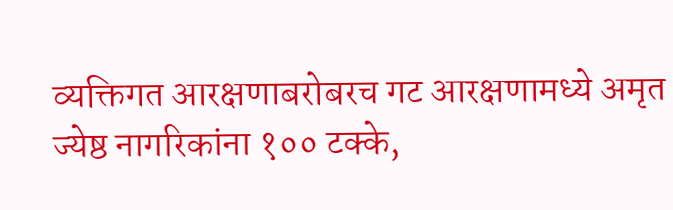व्यक्तिगत आरक्षणाबरोबरच गट आरक्षणामध्ये अमृत ज्येष्ठ नागरिकांना १०० टक्के,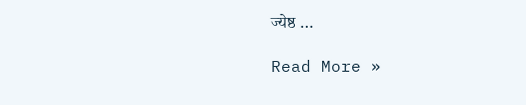ज्येष्ठ …

Read More »